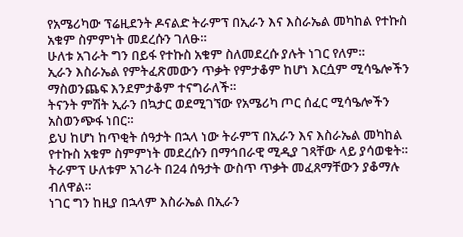የአሜሪካው ፕሬዚደንት ዶናልድ ትራምፕ በኢራን እና እስራኤል መካከል የተኩስ አቁም ስምምነት መደረሱን ገለፁ።
ሁለቱ አገራት ግን በይፋ የተኩስ አቁም ስለመደረሱ ያሉት ነገር የለም።
ኢራን እስራኤል የምትፈጽመውን ጥቃት የምታቆም ከሆነ እርሷም ሚሳዔሎችን ማስወንጨፍ እንደምታቆም ተናግራለች።
ትናንት ምሽት ኢራን በኳታር ወደሚገኘው የአሜሪካ ጦር ሰፈር ሚሳዔሎችን አስወንጭፋ ነበር።
ይህ ከሆነ ከጥቂት ሰዓታት በኋላ ነው ትራምፕ በኢራን እና እስራኤል መካከል የተኩስ አቁም ስምምነት መደረሱን በማኅበራዊ ሚዲያ ገጻቸው ላይ ያሳወቁት።
ትራምፕ ሁለቱም አገራት በ24 ሰዓታት ውስጥ ጥቃት መፈጸማቸውን ያቆማሉ ብለዋል።
ነገር ግን ከዚያ በኋላም እስራኤል በኢራን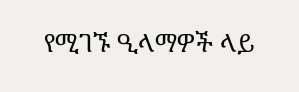የሚገኙ ዒላማዎች ላይ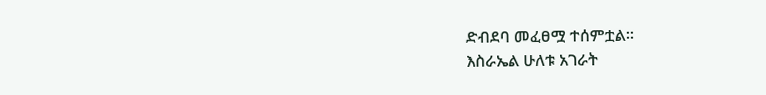ድብደባ መፈፀሟ ተሰምቷል።
እስራኤል ሁለቱ አገራት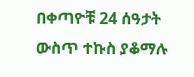በቀጣዮቹ 24 ሰዓታት ውስጥ ተኩስ ያቆማሉ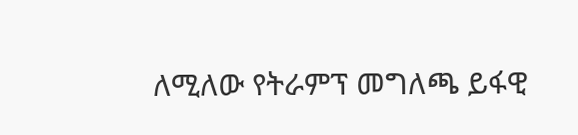ለሚለው የትራምፕ መግለጫ ይፋዊ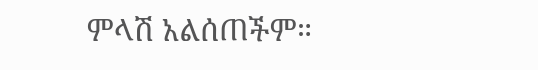ምላሽ አልሰጠችም።